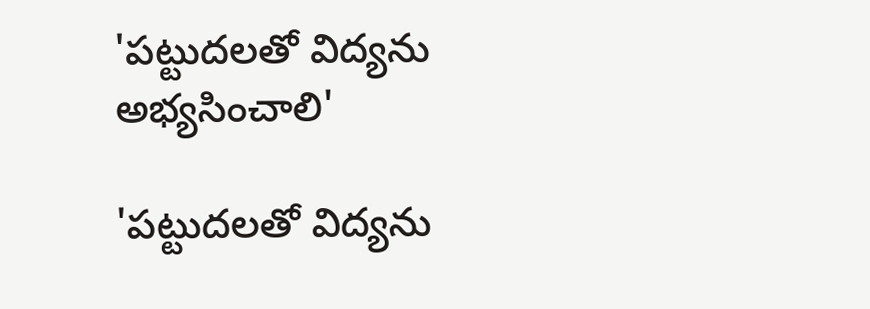'పట్టుదలతో విద్యను అభ్యసించాలి'

'పట్టుదలతో విద్యను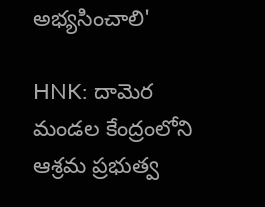అభ్యసించాలి'

HNK: దామెర మండల కేంద్రంలోని ఆశ్రమ ప్రభుత్వ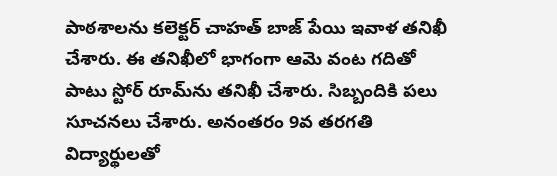పాఠశాలను కలెక్టర్ చాహత్ బాజ్ పేయి ఇవాళ తనిఖీ చేశారు. ఈ తనిఖీలో భాగంగా ఆమె వంట గదితో పాటు స్టోర్ రూమ్‌ను తనిఖీ చేశారు. సిబ్బందికి పలు సూచనలు చేశారు. అనంతరం 9వ తరగతి విద్యార్థులతో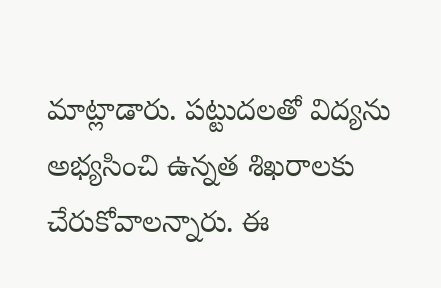మాట్లాడారు. పట్టుదలతో విద్యను అభ్యసించి ఉన్నత శిఖరాలకు చేరుకోవాలన్నారు. ఈ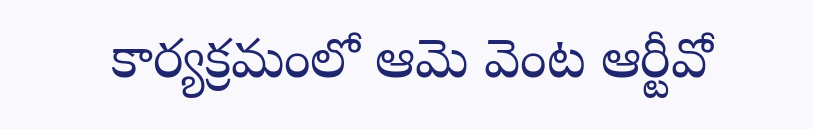కార్యక్రమంలో ఆమె వెంట ఆర్టీవో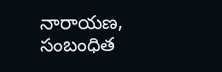నారాయణ, సంబంధిత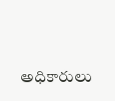అధికారులు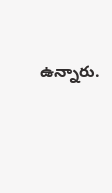ఉన్నారు.